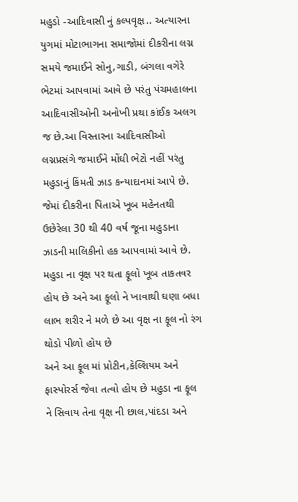મહુડો -આદિવાસી નું કલ્પવૃક્ષ.. અત્યારના યુગમાં મોટાભાગના સમાજોમાં દીકરીના લગ્ન સમયે જમાઈને સોનુ,ગાડી, બંગલા વગેરે ભેટમાં આપવામાં આવે છે પરંતુ પંચમહાલના આદિવાસીઓની અનોખી પ્રથા કાંઈક અલગ જ છે.આ વિસ્તારના આદિવાસીઓ લગ્નપ્રસંગે જમાઈને મોંઘી ભેટો નહીં પરંતુ મહુડાનું કિંમતી ઝાડ કન્યાદાનમાં આપે છે. જેમાં દીકરીના પિતાએ ખૂબ મહેનતથી ઉછેરેલા 30 થી 40 વર્ષ જૂના મહુડાના ઝાડની માલિકીનો હક આપવામાં આવે છે.
મહુડા ના વૃક્ષ પર થતા ફૂલો ખૂબ તાકતવર હોય છે અને આ ફૂલો ને ખાવાથી ઘણા બધા લાભ શરીર ને મળે છે આ વૃક્ષ ના ફૂલ નો રંગ થોડો પીળો હોય છે
અને આ ફૂલ માં પ્રોટીન,કેલ્શિયમ અને ફાસ્પોરર્સ જેવા તત્વો હોય છે મહુડા ના ફૂલ ને સિવાય તેના વૃક્ષ ની છાલ,પાંદડા અને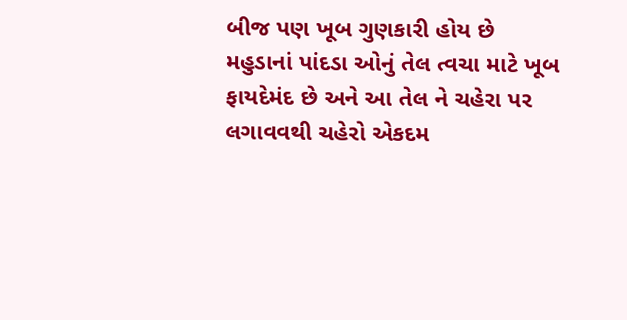બીજ પણ ખૂબ ગુણકારી હોય છે
મહુડાનાં પાંદડા ઓનું તેલ ત્વચા માટે ખૂબ ફાયદેમંદ છે અને આ તેલ ને ચહેરા પર લગાવવથી ચહેરો એકદમ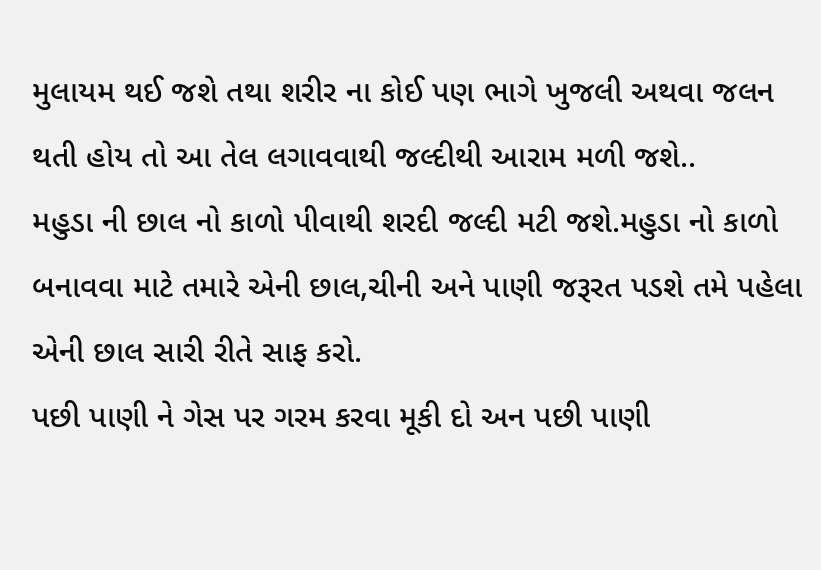મુલાયમ થઈ જશે તથા શરીર ના કોઈ પણ ભાગે ખુજલી અથવા જલન થતી હોય તો આ તેલ લગાવવાથી જલ્દીથી આરામ મળી જશે..
મહુડા ની છાલ નો કાળો પીવાથી શરદી જલ્દી મટી જશે.મહુડા નો કાળો બનાવવા માટે તમારે એની છાલ,ચીની અને પાણી જરૂરત પડશે તમે પહેલા એની છાલ સારી રીતે સાફ કરો.
પછી પાણી ને ગેસ પર ગરમ કરવા મૂકી દો અન પછી પાણી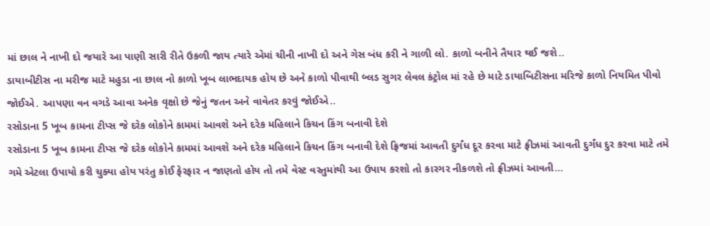માં છાલ ને નાખી દો જયારે આ પાણી સારી રીતે ઉકળી જાય ત્યારે એમાં ચીની નાખી દો અને ગેસ બંધ કરી ને ગાળી લો. કાળો બનીને તૈયાર થઈ જશે..
ડાયાબીટીસ ના મરીજ માટે મહુડા ના છાલ નો કાળો ખૂબ લાભદાયક હોય છે અને કાળો પીવાથી બ્લડ સુગર લેવલ કંટ્રોલ માં રહે છે માટે ડાયાબિટીસના મરિજે કાળો નિયમિત પીવો જોઈએ. આપણા વન વગડે આવા અનેક વૃક્ષો છે જેનું જતન અને વાવેતર કરવું જોઈએ..
રસોડાના 5 ખૂબ કામના ટીપ્સ જે દરેક લોકોને કામમાં આવશે અને દરેક મહિલાને કિચન કિંગ બનાવી દેશે
રસોડાના 5 ખૂબ કામના ટીપ્સ જે દરેક લોકોને કામમાં આવશે અને દરેક મહિલાને કિચન કિંગ બનાવી દેશે ફ્રિજમાં આવતી દુર્ગંધ દૂર કરવા માટે ફ્રીઝમાં આવતી દુર્ગંધ દુર કરવા માટે તમે ગમે એટલા ઉપાયો કરી ચુક્યા હોય પરંતુ કોઈ ફેરફાર ન જાણતો હોય તો તમે વેસ્ટ વસ્તુમાંથી આ ઉપાય કરશો તો કારગર નીકળશે તો ફ્રીઝમાં આવતી…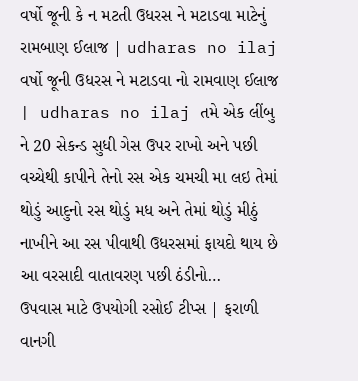વર્ષો જૂની કે ન મટતી ઉધરસ ને મટાડવા માટેનું રામબાણ ઈલાજ | udharas no ilaj
વર્ષો જૂની ઉધરસ ને મટાડવા નો રામવાણ ઈલાજ | udharas no ilaj તમે એક લીંબુ ને 20 સેકન્ડ સુધી ગેસ ઉપર રાખો અને પછી વચ્ચેથી કાપીને તેનો રસ એક ચમચી મા લઇ તેમાં થોડું આદુનો રસ થોડું મધ અને તેમાં થોડું મીઠું નાખીને આ રસ પીવાથી ઉધરસમાં ફાયદો થાય છે આ વરસાદી વાતાવરણ પછી ઠંડીનો…
ઉપવાસ માટે ઉપયોગી રસોઈ ટીપ્સ | ફરાળી વાનગી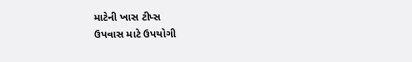માટેની ખાસ ટીપ્સ
ઉપવાસ માટે ઉપયોગી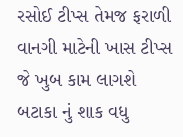રસોઈ ટીપ્સ તેમજ ફરાળી વાનગી માટેની ખાસ ટીપ્સ જે ખુબ કામ લાગશે બટાકા નું શાક વધુ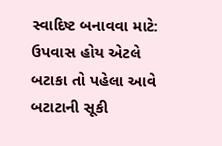સ્વાદિષ્ટ બનાવવા માટે: ઉપવાસ હોય એટલે બટાકા તો પહેલા આવે બટાટાની સૂકી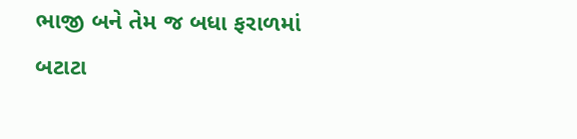ભાજી બને તેમ જ બધા ફરાળમાં બટાટા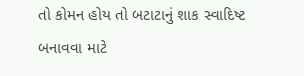તો કોમન હોય તો બટાટાનું શાક સ્વાદિષ્ટ બનાવવા માટે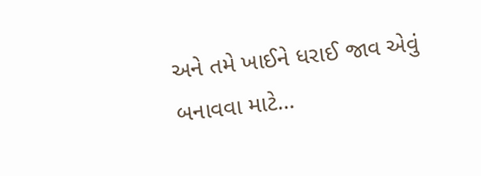અને તમે ખાઈને ધરાઈ જાવ એવું બનાવવા માટે…